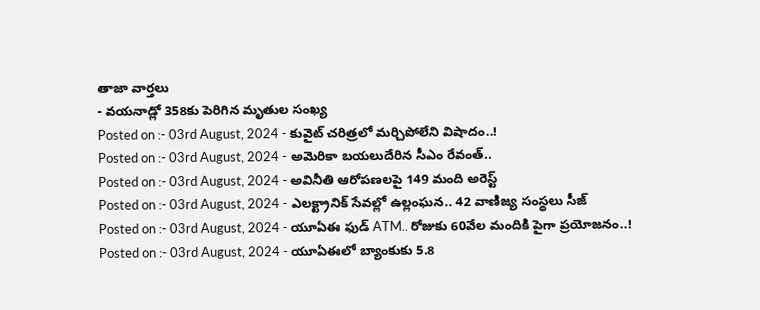తాజా వార్తలు
- వయనాడ్లో 358కు పెరిగిన మృతుల సంఖ్య
Posted on :- 03rd August, 2024 - కువైట్ చరిత్రలో మర్చిపోలేని విషాదం..!
Posted on :- 03rd August, 2024 - అమెరికా బయలుదేరిన సీఎం రేవంత్..
Posted on :- 03rd August, 2024 - అవినీతి ఆరోపణలపై 149 మంది అరెస్ట్
Posted on :- 03rd August, 2024 - ఎలక్ట్రానిక్ సేవల్లో ఉల్లంఘన.. 42 వాణిజ్య సంస్థలు సీజ్
Posted on :- 03rd August, 2024 - యూఏఈ ఫుడ్ ATM.. రోజుకు 60వేల మందికి పైగా ప్రయోజనం..!
Posted on :- 03rd August, 2024 - యూఏఈలో బ్యాంకుకు 5.8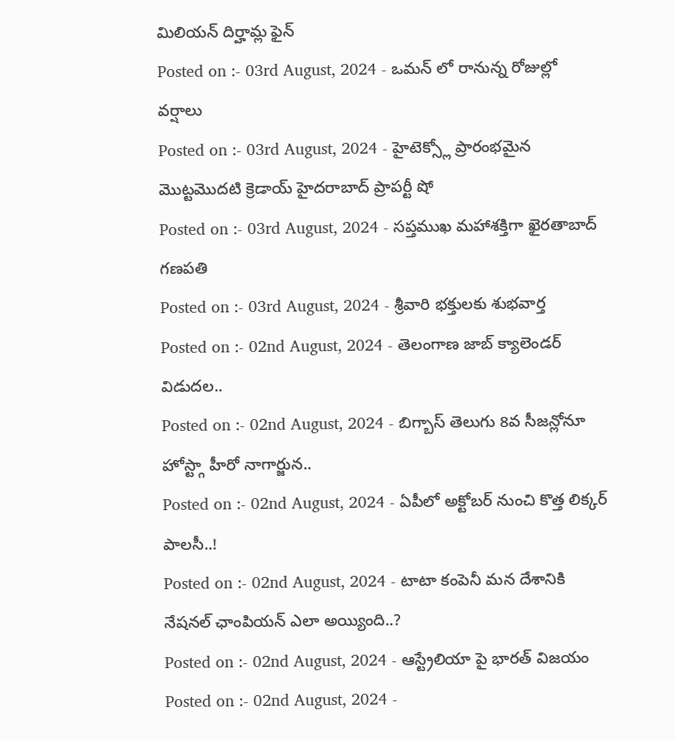మిలియన్ దిర్హామ్ల ఫైన్
Posted on :- 03rd August, 2024 - ఒమన్ లో రానున్న రోజుల్లో వర్షాలు
Posted on :- 03rd August, 2024 - హైటెక్స్లో ప్రారంభమైన మొట్టమొదటి క్రెడాయ్ హైదరాబాద్ ప్రాపర్టీ షో
Posted on :- 03rd August, 2024 - సప్తముఖ మహాశక్తిగా ఖైరతాబాద్ గణపతి
Posted on :- 03rd August, 2024 - శ్రీవారి భక్తులకు శుభవార్త
Posted on :- 02nd August, 2024 - తెలంగాణ జాబ్ క్యాలెండర్ విడుదల..
Posted on :- 02nd August, 2024 - బిగ్బాస్ తెలుగు 8వ సీజన్లోనూ హోస్ట్గా హీరో నాగార్జున..
Posted on :- 02nd August, 2024 - ఏపీలో అక్టోబర్ నుంచి కొత్త లిక్కర్ పాలసీ..!
Posted on :- 02nd August, 2024 - టాటా కంపెనీ మన దేశానికి నేషనల్ ఛాంపియన్ ఎలా అయ్యింది..?
Posted on :- 02nd August, 2024 - ఆస్ట్రేలియా పై భారత్ విజయం
Posted on :- 02nd August, 2024 -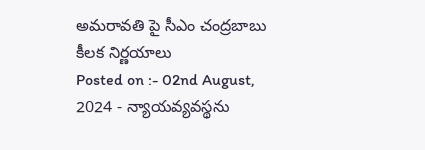అమరావతి పై సీఎం చంద్రబాబు కీలక నిర్ణయాలు
Posted on :- 02nd August, 2024 - న్యాయవ్యవస్థను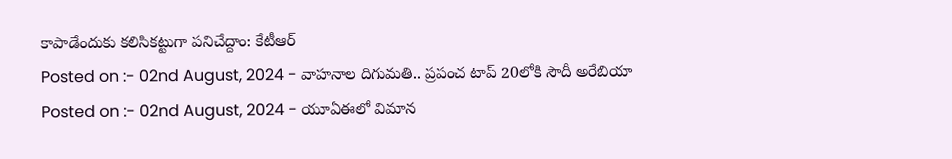కాపాడేందుకు కలిసికట్టుగా పనిచేద్దాం: కేటీఆర్
Posted on :- 02nd August, 2024 - వాహనాల దిగుమతి.. ప్రపంచ టాప్ 20లోకి సౌదీ అరేబియా
Posted on :- 02nd August, 2024 - యూఏఈలో విమాన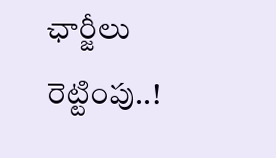ఛార్జీలు రెట్టింపు..!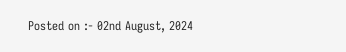Posted on :- 02nd August, 2024